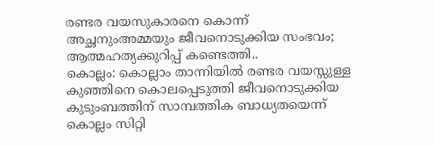രണ്ടര വയസുകാരനെ കൊന്ന് അച്ഛനുംഅമ്മയും ജീവനൊടുക്കിയ സംഭവം; ആത്മഹത്യക്കുറിപ്പ് കണ്ടെത്തി..
കൊല്ലം: കൊല്ലാം താന്നിയിൽ രണ്ടര വയസ്സുള്ള കുഞ്ഞിനെ കൊലപ്പെടുത്തി ജീവനൊടുക്കിയ കുടുംബത്തിന് സാമ്പത്തിക ബാധ്യതയെന്ന് കൊല്ലം സിറ്റി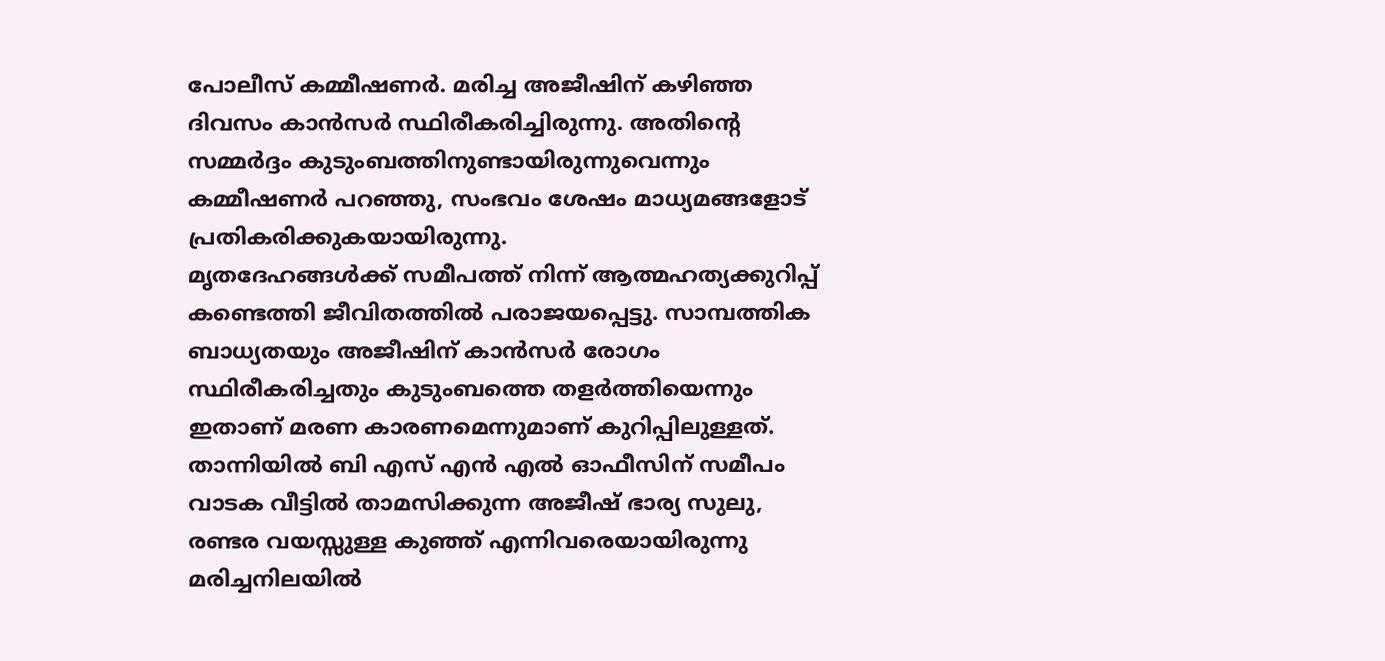പോലീസ് കമ്മീഷണർ. മരിച്ച അജീഷിന് കഴിഞ്ഞ ദിവസം കാൻസർ സ്ഥിരീകരിച്ചിരുന്നു. അതിന്റെ സമ്മർദ്ദം കുടുംബത്തിനുണ്ടായിരുന്നുവെന്നും കമ്മീഷണർ പറഞ്ഞു, സംഭവം ശേഷം മാധ്യമങ്ങളോട് പ്രതികരിക്കുകയായിരുന്നു.
മൃതദേഹങ്ങൾക്ക് സമീപത്ത് നിന്ന് ആത്മഹത്യക്കുറിപ്പ് കണ്ടെത്തി ജീവിതത്തിൽ പരാജയപ്പെട്ടു. സാമ്പത്തിക ബാധ്യതയും അജീഷിന് കാൻസർ രോഗം സ്ഥിരീകരിച്ചതും കുടുംബത്തെ തളർത്തിയെന്നും ഇതാണ് മരണ കാരണമെന്നുമാണ് കുറിപ്പിലുള്ളത്.
താന്നിയിൽ ബി എസ് എൻ എൽ ഓഫീസിന് സമീപം വാടക വീട്ടിൽ താമസിക്കുന്ന അജീഷ് ഭാര്യ സുലു, രണ്ടര വയസ്സുള്ള കുഞ്ഞ് എന്നിവരെയായിരുന്നു മരിച്ചനിലയിൽ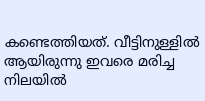കണ്ടെത്തിയത്. വീട്ടിനുള്ളിൽ ആയിരുന്നു ഇവരെ മരിച്ച നിലയിൽ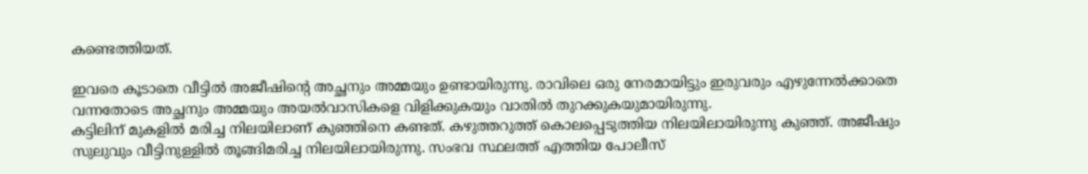കണ്ടെത്തിയത്.

ഇവരെ കൂടാതെ വീട്ടിൽ അജീഷിന്റെ അച്ഛനും അമ്മയും ഉണ്ടായിരുന്നു. രാവിലെ ഒരു നേരമായിട്ടും ഇരുവരും എഴുന്നേൽക്കാതെ വന്നതോടെ അച്ഛനും അമ്മയും അയൽവാസികളെ വിളിക്കുകയും വാതിൽ തുറക്കുകയുമായിരുന്നു.
കട്ടിലിന് മുകളിൽ മരിച്ച നിലയിലാണ് കുഞ്ഞിനെ കണ്ടത്. കഴുത്തറുത്ത് കൊലപ്പെടുത്തിയ നിലയിലായിരുന്നു കുഞ്ഞ്. അജീഷും സുലുവും വീട്ടിനുള്ളിൽ തൂങ്ങിമരിച്ച നിലയിലായിരുന്നു. സംഭവ സ്ഥലത്ത് എത്തിയ പോലീസ്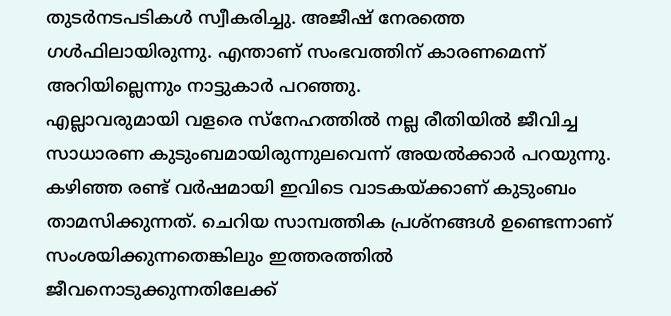തുടർനടപടികൾ സ്വീകരിച്ചു. അജീഷ് നേരത്തെ ഗൾഫിലായിരുന്നു. എന്താണ് സംഭവത്തിന് കാരണമെന്ന് അറിയില്ലെന്നും നാട്ടുകാർ പറഞ്ഞു.
എല്ലാവരുമായി വളരെ സ്നേഹത്തിൽ നല്ല രീതിയിൽ ജീവിച്ച സാധാരണ കുടുംബമായിരുന്നുലവെന്ന് അയൽക്കാർ പറയുന്നു. കഴിഞ്ഞ രണ്ട് വർഷമായി ഇവിടെ വാടകയ്ക്കാണ് കുടുംബം താമസിക്കുന്നത്. ചെറിയ സാമ്പത്തിക പ്രശ്നങ്ങൾ ഉണ്ടെന്നാണ് സംശയിക്കുന്നതെങ്കിലും ഇത്തരത്തിൽ ജീവനൊടുക്കുന്നതിലേക്ക്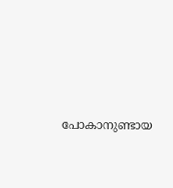പോകാനുണ്ടായ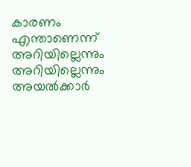കാരണം എന്താണെന്ന് അറിയില്ലെന്നും അറിയില്ലെന്നും അയൽക്കാർ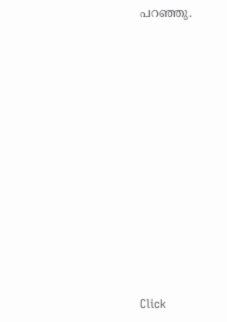പറഞ്ഞു.












Click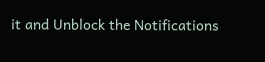it and Unblock the Notifications